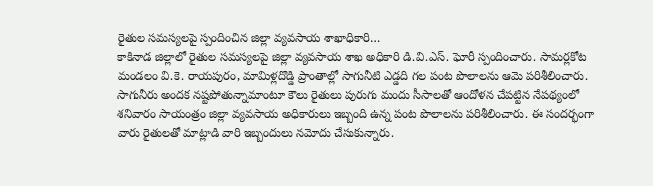రైతుల సమస్యలపై స్పందించిన జిల్లా వ్యవసాయ శాఖాధికారి…
కాకినాడ జిల్లాలో రైతుల సమస్యలపై జిల్లా వ్యవసాయ శాఖ అధికారి డి.వి.ఎస్. ఘోరీ స్పందించారు. సామర్లకోట మండలం వి.కె. రాయపురం, మామిళ్లదొడ్డి ప్రాంతాల్లో సాగునీటి ఎడ్డది గల పంట పొలాలను ఆమె పరిశీలించారు. సాగునీరు అందక నష్టపోతున్నామాంటూ కౌలు రైతులు పురుగు మందు సీసాలతో ఆందోళన చేపట్టిన నేపథ్యంలో శనివారం సాయంత్రం జిల్లా వ్యవసాయ అధికారులు ఇబ్బంది ఉన్న పంట పొలాలను పరిశీలించారు. ఈ సందర్భంగా వారు రైతులతో మాట్లాడి వారి ఇబ్బందులు నమోదు చేసుకున్నారు.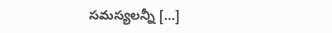సమస్యలన్నీ […]